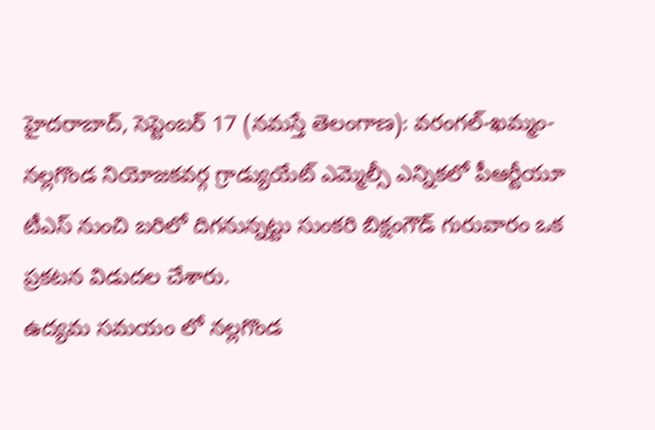హైదరాబాద్, సెప్టెంబర్ 17 (నమస్తే తెలంగాణ): వరంగల్-ఖమ్మం-నల్లగొండ నియోజకవర్గ గ్రాడ్యుయేట్ ఎమ్మెల్సీ ఎన్నికలో పీఆర్టీయూ టీఎస్ నుంచి బరిలో దిగనున్నట్టు సుంకరి బిక్షంగౌడ్ గురువారం ఒక ప్రకటన విడుదల చేశారు.
ఉద్యమ సమయం లో నల్లగొండ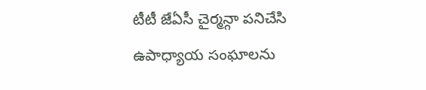టీటీ జేఏసీ చైర్మన్గా పనిచేసి ఉపాధ్యాయ సంఘాలను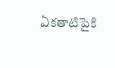ఏకతాటిపైకి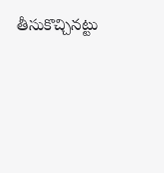తీసుకొచ్చినట్టు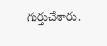గుర్తుచేశారు.